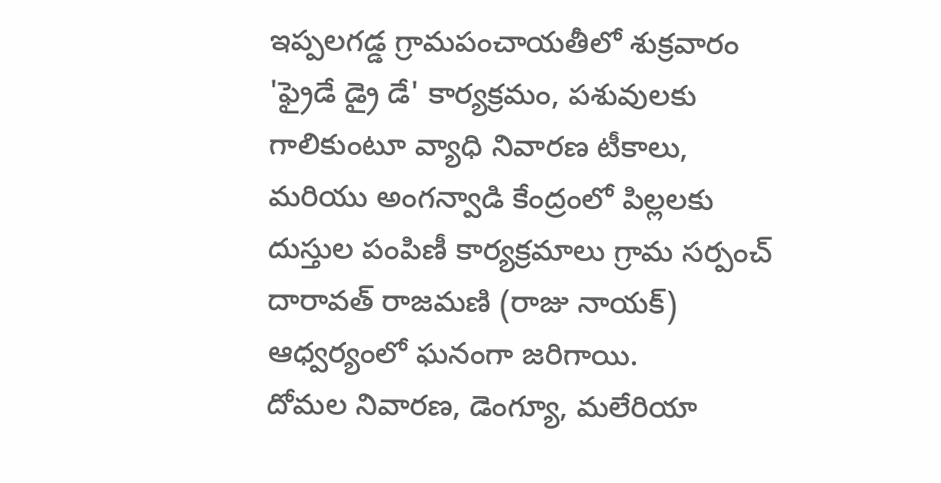ఇప్పలగడ్డ గ్రామపంచాయతీలో శుక్రవారం 'ఫ్రైడే డ్రై డే' కార్యక్రమం, పశువులకు గాలికుంటూ వ్యాధి నివారణ టీకాలు, మరియు అంగన్వాడి కేంద్రంలో పిల్లలకు దుస్తుల పంపిణీ కార్యక్రమాలు గ్రామ సర్పంచ్ దారావత్ రాజమణి (రాజు నాయక్) ఆధ్వర్యంలో ఘనంగా జరిగాయి.
దోమల నివారణ, డెంగ్యూ, మలేరియా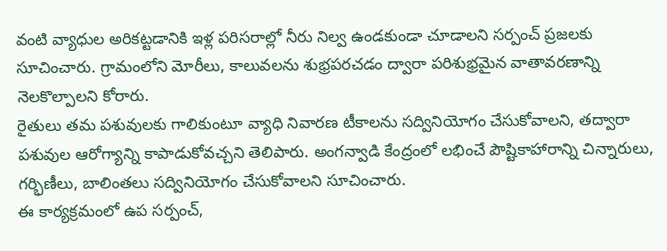వంటి వ్యాధుల అరికట్టడానికి ఇళ్ల పరిసరాల్లో నీరు నిల్వ ఉండకుండా చూడాలని సర్పంచ్ ప్రజలకు సూచించారు. గ్రామంలోని మోరీలు, కాలువలను శుభ్రపరచడం ద్వారా పరిశుభ్రమైన వాతావరణాన్ని నెలకొల్పాలని కోరారు.
రైతులు తమ పశువులకు గాలికుంటూ వ్యాధి నివారణ టీకాలను సద్వినియోగం చేసుకోవాలని, తద్వారా పశువుల ఆరోగ్యాన్ని కాపాడుకోవచ్చని తెలిపారు. అంగన్వాడి కేంద్రంలో లభించే పౌష్టికాహారాన్ని చిన్నారులు, గర్భిణీలు, బాలింతలు సద్వినియోగం చేసుకోవాలని సూచించారు.
ఈ కార్యక్రమంలో ఉప సర్పంచ్,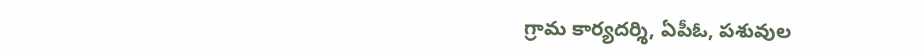గ్రామ కార్యదర్శి, ఏపీఓ, పశువుల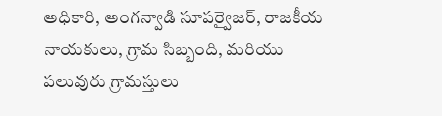అధికారి, అంగన్వాడి సూపర్వైజర్, రాజకీయ నాయకులు, గ్రామ సిబ్బంది, మరియు పలువురు గ్రామస్తులు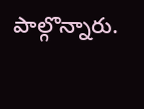పాల్గొన్నారు.